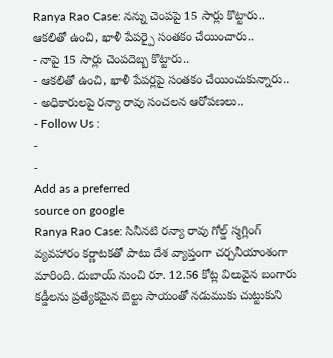Ranya Rao Case: నన్ను చెంపపై 15 సార్లు కొట్టారు.. ఆకలితో ఉంచి, ఖాళీ పేపర్పై సంతకం చేయించారు..
- నాపై 15 సార్లు చెంపదెబ్బ కొట్టారు..
- ఆకలితో ఉంచి, ఖాళీ పేపర్లపై సంతకం చేయించుకున్నారు..
- అధికారులపై రన్యా రావు సంచలన ఆరోపణలు..
- Follow Us :
-
-
Add as a preferred
source on google
Ranya Rao Case: సినీనటి రన్యా రావు గోల్డ్ స్మగ్లింగ్ వ్యవహారం కర్ణాటకతో పాటు దేశ వ్యాప్తంగా చర్చనీయాంశంగా మారింది. దుబాయ్ నుంచి రూ. 12.56 కోట్ల విలువైన బంగారు కడ్డీలను ప్రత్యేకమైన బెల్టు సాయంతో నడుముకు చుట్టుకుని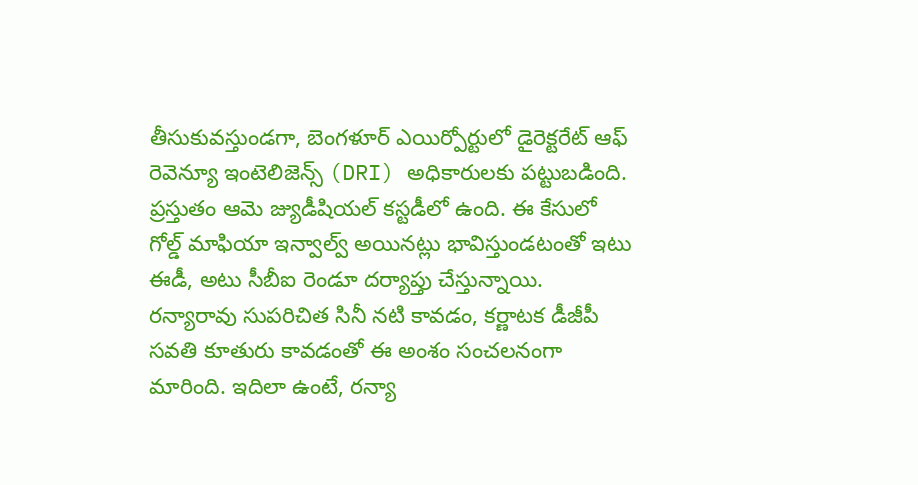తీసుకువస్తుండగా, బెంగళూర్ ఎయిర్పోర్టులో డైరెక్టరేట్ ఆఫ్ రెవెన్యూ ఇంటెలిజెన్స్ (DRI) అధికారులకు పట్టుబడింది. ప్రస్తుతం ఆమె జ్యుడీషియల్ కస్టడీలో ఉంది. ఈ కేసులో గోల్డ్ మాఫియా ఇన్వాల్వ్ అయినట్లు భావిస్తుండటంతో ఇటు ఈడీ, అటు సీబీఐ రెండూ దర్యాప్తు చేస్తున్నాయి.
రన్యారావు సుపరిచిత సినీ నటి కావడం, కర్ణాటక డీజీపీ సవతి కూతురు కావడంతో ఈ అంశం సంచలనంగా మారింది. ఇదిలా ఉంటే, రన్యా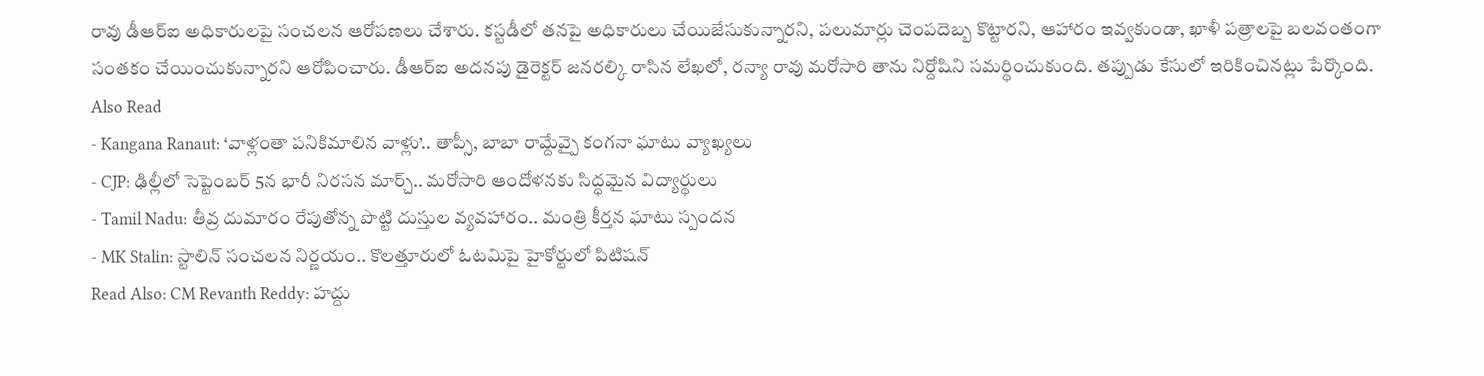రావు డీఆర్ఐ అధికారులపై సంచలన ఆరోపణలు చేశారు. కస్టడీలో తనపై అధికారులు చేయిజేసుకున్నారని, పలుమార్లు చెంపదెబ్బ కొట్టారని, ఆహారం ఇవ్వకుండా, ఖాళీ పత్రాలపై బలవంతంగా సంతకం చేయించుకున్నారని ఆరోపించారు. డీఆర్ఐ అదనపు డైరెక్టర్ జనరల్కి రాసిన లేఖలో, రన్యా రావు మరోసారి తాను నిర్దోషిని సమర్థించుకుంది. తప్పుడు కేసులో ఇరికించినట్లు పేర్కొంది.
Also Read
- Kangana Ranaut: ‘వాళ్లంతా పనికిమాలిన వాళ్లు’.. తాప్సీ, బాబా రామ్దేవ్పై కంగనా ఘాటు వ్యాఖ్యలు
- CJP: ఢిల్లీలో సెప్టెంబర్ 5న భారీ నిరసన మార్చ్.. మరోసారి ఆందోళనకు సిద్ధమైన విద్యార్థులు
- Tamil Nadu: తీవ్ర దుమారం రేపుతోన్న పొట్టి దుస్తుల వ్యవహారం.. మంత్రి కీర్తన ఘాటు స్పందన
- MK Stalin: స్టాలిన్ సంచలన నిర్ణయం.. కొలత్తూరులో ఓటమిపై హైకోర్టులో పిటిషన్
Read Also: CM Revanth Reddy: హద్దు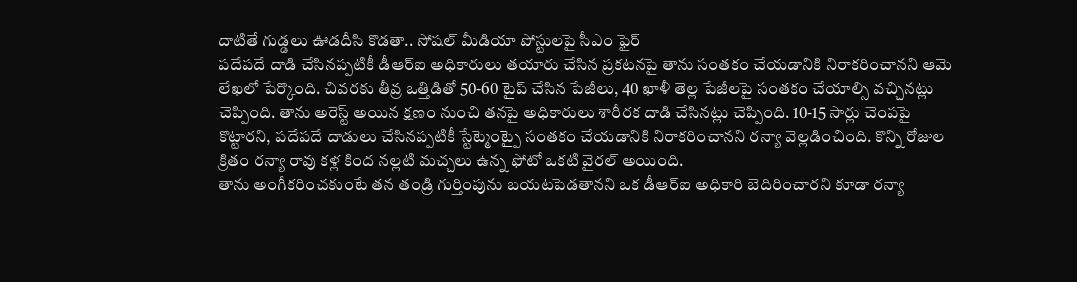దాటితే గుడ్డలు ఊడదీసి కొడతా.. సోషల్ మీడియా పోస్టులపై సీఎం ఫైర్
పదేపదే దాడి చేసినప్పటికీ డీఆర్ఐ అధికారులు తయారు చేసిన ప్రకటనపై తాను సంతకం చేయడానికి నిరాకరించానని ఆమె లేఖలో పేర్కొంది. చివరకు తీవ్ర ఒత్తిడితో 50-60 టైప్ చేసిన పేజీలు, 40 ఖాళీ తెల్ల పేజీలపై సంతకం చేయాల్సి వచ్చినట్లు చెప్పింది. తాను అరెస్ట్ అయిన క్షణం నుంచి తనపై అధికారులు శారీరక దాడి చేసినట్లు చెప్పింది. 10-15 సార్లు చెంపపై కొట్టారని, పదేపదే దాడులు చేసినప్పటికీ స్టేట్మెంట్పై సంతకం చేయడానికి నిరాకరించానని రన్యా వెల్లడించింది. కొన్ని రోజుల క్రితం రన్యా రావు కళ్ల కింద నల్లటి మచ్చలు ఉన్న ఫోటో ఒకటి వైరల్ అయింది.
తాను అంగీకరించకుంటే తన తండ్రి గుర్తింపును బయటపెడతానని ఒక డీఆర్ఐ అధికారి బెదిరించారని కూడా రన్యా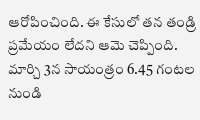ఆరోపించింది. ఈ కేసులో తన తండ్రి ప్రమేయం లేదని ఆమె చెప్పింది. మార్చి 3న సాయంత్రం 6.45 గంటల నుండి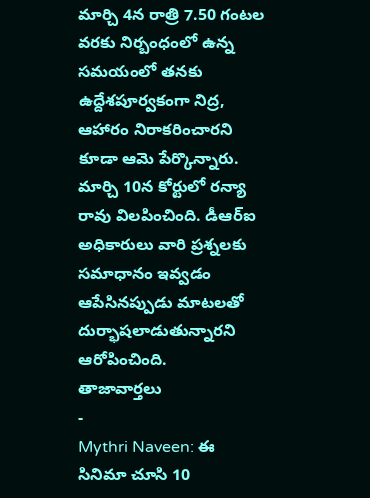మార్చి 4న రాత్రి 7.50 గంటల వరకు నిర్బంధంలో ఉన్న సమయంలో తనకు ఉద్దేశపూర్వకంగా నిద్ర, ఆహారం నిరాకరించారని కూడా ఆమె పేర్కొన్నారు. మార్చి 10న కోర్టులో రన్యా రావు విలపించింది. డీఆర్ఐ అధికారులు వారి ప్రశ్నలకు సమాధానం ఇవ్వడం ఆపేసినప్పుడు మాటలతో దుర్భాషలాడుతున్నారని ఆరోపించింది.
తాజావార్తలు
-
Mythri Naveen: ఈ సినిమా చూసి 10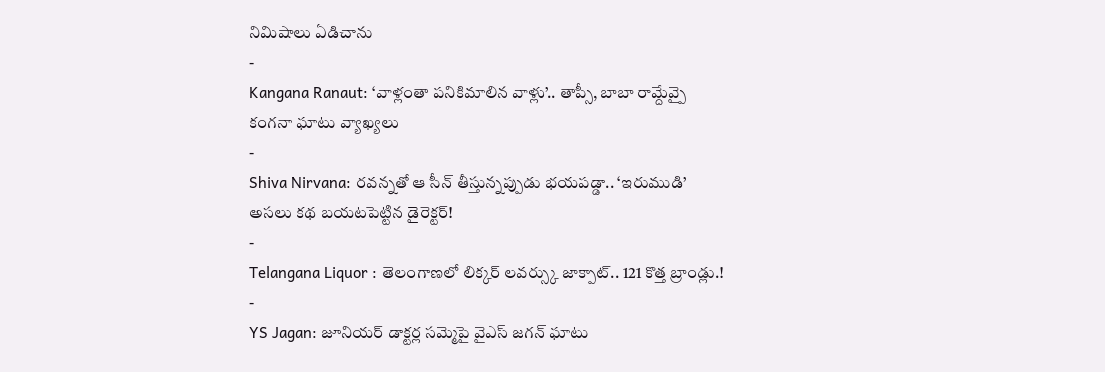నిమిషాలు ఏడిచాను
-
Kangana Ranaut: ‘వాళ్లంతా పనికిమాలిన వాళ్లు’.. తాప్సీ, బాబా రామ్దేవ్పై కంగనా ఘాటు వ్యాఖ్యలు
-
Shiva Nirvana: రవన్నతో ఆ సీన్ తీస్తున్నప్పుడు భయపడ్డా.. ‘ఇరుముడి’ అసలు కథ బయటపెట్టిన డైరెక్టర్!
-
Telangana Liquor : తెలంగాణలో లిక్కర్ లవర్స్కు జాక్పాట్.. 121 కొత్త బ్రాండ్లు.!
-
YS Jagan: జూనియర్ డాక్టర్ల సమ్మెపై వైఎస్ జగన్ ఘాటు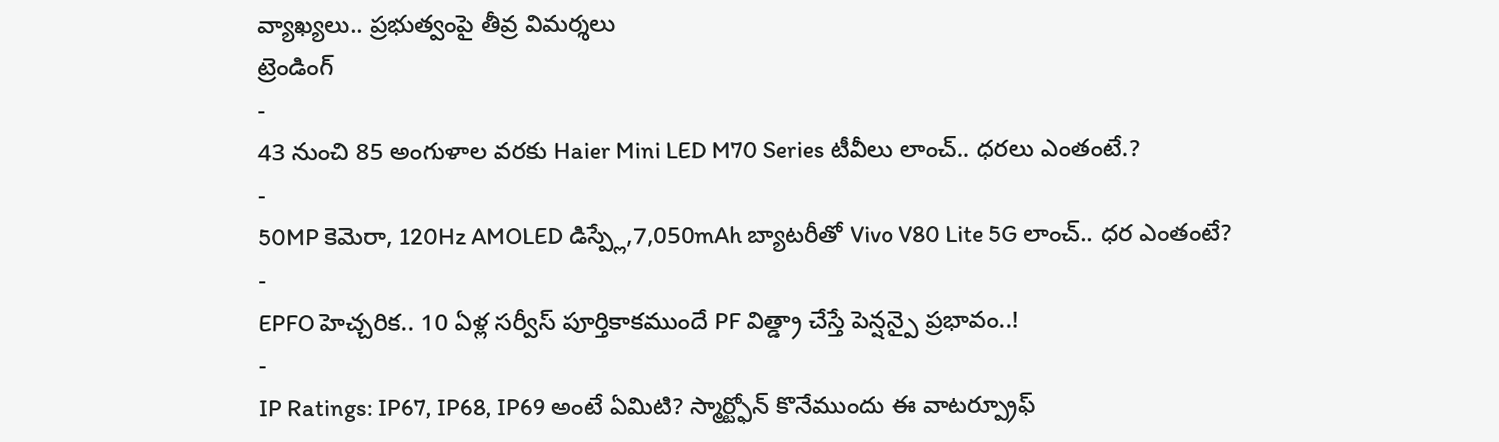వ్యాఖ్యలు.. ప్రభుత్వంపై తీవ్ర విమర్శలు
ట్రెండింగ్
-
43 నుంచి 85 అంగుళాల వరకు Haier Mini LED M70 Series టీవీలు లాంచ్.. ధరలు ఎంతంటే.?
-
50MP కెమెరా, 120Hz AMOLED డిస్ప్లే,7,050mAh బ్యాటరీతో Vivo V80 Lite 5G లాంచ్.. ధర ఎంతంటే?
-
EPFO హెచ్చరిక.. 10 ఏళ్ల సర్వీస్ పూర్తికాకముందే PF విత్డ్రా చేస్తే పెన్షన్పై ప్రభావం..!
-
IP Ratings: IP67, IP68, IP69 అంటే ఏమిటి? స్మార్ట్ఫోన్ కొనేముందు ఈ వాటర్ప్రూఫ్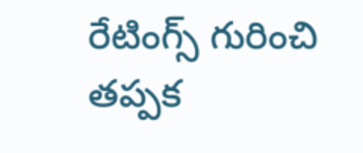రేటింగ్స్ గురించి తప్పక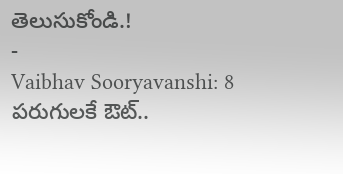తెలుసుకోండి.!
-
Vaibhav Sooryavanshi: 8 పరుగులకే ఔట్..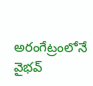అరంగేట్రంలోనే వైభవ్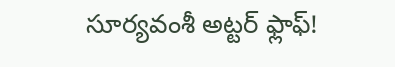సూర్యవంశీ అట్టర్ ఫ్లాఫ్!